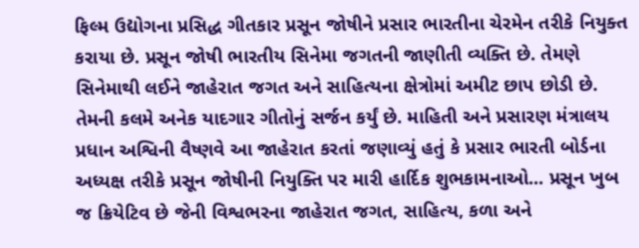ફિલ્મ ઉદ્યોગના પ્રસિદ્ધ ગીતકાર પ્રસૂન જોષીને પ્રસાર ભારતીના ચેરમેન તરીકે નિયુક્ત કરાયા છે. પ્રસૂન જોષી ભારતીય સિનેમા જગતની જાણીતી વ્યક્તિ છે. તેમણે સિનેમાથી લઈને જાહેરાત જગત અને સાહિત્યના ક્ષેત્રોમાં અમીટ છાપ છોડી છે. તેમની કલમે અનેક યાદગાર ગીતોનું સર્જન કર્યું છે. માહિતી અને પ્રસારણ મંત્રાલય પ્રધાન અશ્વિની વૈષ્ણવે આ જાહેરાત કરતાં જણાવ્યું હતું કે પ્રસાર ભારતી બોર્ડના અધ્યક્ષ તરીકે પ્રસૂન જોષીની નિયુક્તિ પર મારી હાર્દિક શુભકામનાઓ... પ્રસૂન ખુબ જ ક્રિયેટિવ છે જેની વિશ્વભરના જાહેરાત જગત, સાહિત્ય, કળા અને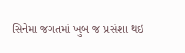સિનેમા જગતમાં ખુબ જ પ્રસંશા થઇ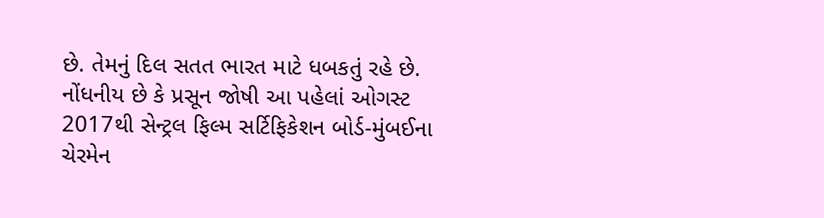છે. તેમનું દિલ સતત ભારત માટે ધબકતું રહે છે. નોંધનીય છે કે પ્રસૂન જોષી આ પહેલાં ઓગસ્ટ 2017થી સેન્ટ્રલ ફિલ્મ સર્ટિફિકેશન બોર્ડ-મુંબઈના ચેરમેન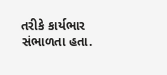તરીકે કાર્યભાર સંભાળતા હતા.